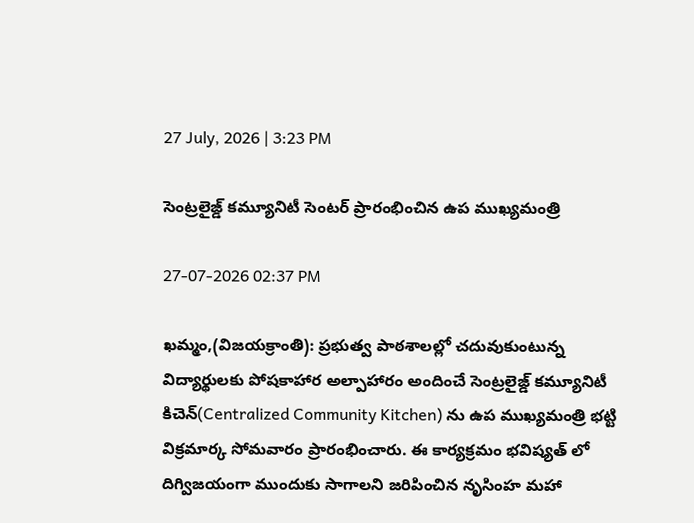27 July, 2026 | 3:23 PM

సెంట్రలైజ్డ్ కమ్యూనిటీ సెంటర్ ప్రారంభించిన ఉప ముఖ్యమంత్రి

27-07-2026 02:37 PM

ఖమ్మం,(విజయక్రాంతి): ప్రభుత్వ పాఠశాలల్లో చదువుకుంటున్న విద్యార్థులకు పోషకాహార అల్పాహారం అందించే సెంట్రలైజ్డ్ కమ్యూనిటీ కిచెన్(Centralized Community Kitchen) ను ఉప ముఖ్యమంత్రి భట్టి విక్రమార్క సోమవారం ప్రారంభించారు. ఈ కార్యక్రమం భవిష్యత్ లో దిగ్విజయంగా ముందుకు సాగాలని జరిపించిన నృసింహ మహా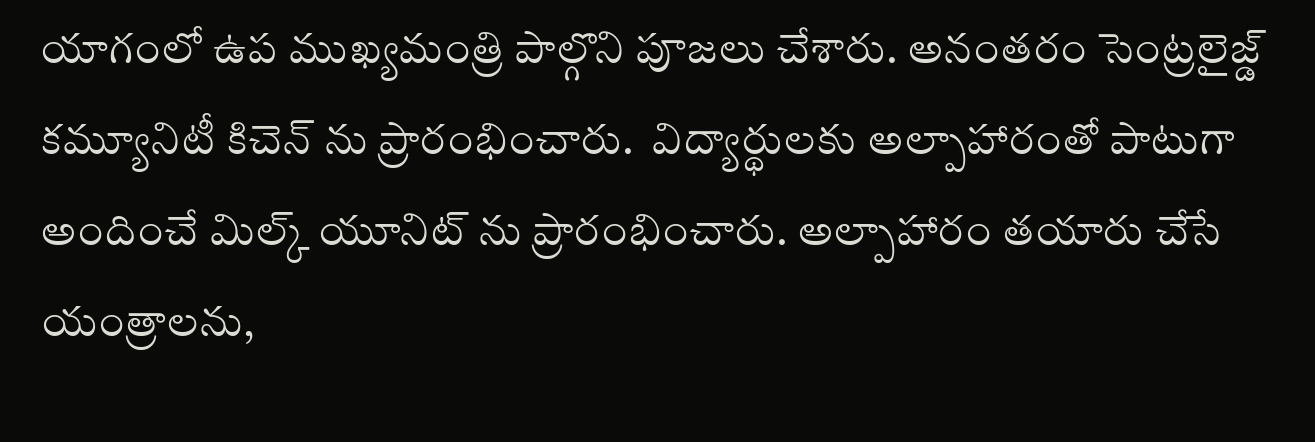యాగంలో ఉప ముఖ్యమంత్రి పాల్గొని పూజలు చేశారు. అనంతరం సెంట్రలైజ్డ్ కమ్యూనిటీ కిచెన్ ను ప్రారంభించారు.  విద్యార్థులకు అల్పాహారంతో పాటుగా అందించే మిల్క్ యూనిట్ ను ప్రారంభించారు. అల్పాహారం తయారు చేసే యంత్రాలను,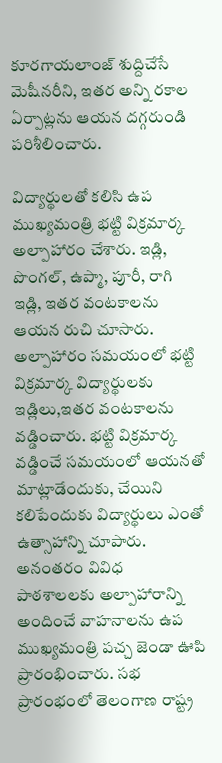కూరగాయలాంజ్ శుద్దిచేసే మెషీనరీని, ఇతర అన్ని రకాల ఏర్పాట్లను ఆయన దగ్గరుండి పరిశీలించారు.

విద్యార్థులతో కలిసి ఉప ముఖ్యమంత్రి భట్టి విక్రమార్క అల్పాహారం చేశారు. ఇడ్లి, పొంగల్, ఉప్మా, పూరీ, రాగి ఇడ్లి, ఇతర వంటకాలను ఆయన రుచి చూసారు. అల్పాహారం సమయంలో భట్టి విక్రమార్క విద్యార్థులకు ఇడ్లిలు,ఇతర వంటకాలను వడ్డించారు. భట్టి విక్రమార్క వడ్డించే సమయంలో ఆయనతో మాట్లాడేందుకు, చేయిని కలిపేందుకు విద్యార్థులు ఎంతో ఉత్సాహాన్ని చూపారు. అనంతరం వివిధ పాఠశాలలకు అల్పాహారాన్ని అందించే వాహనాలను ఉప ముఖ్యమంత్రి పచ్చ జెండా ఊపి ప్రారంభించారు. సభ ప్రారంభంలో తెలంగాణ రాష్ట్ర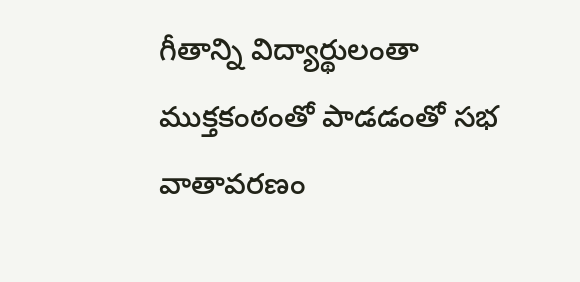గీతాన్ని విద్యార్థులంతా ముక్తకంఠంతో పాడడంతో సభ వాతావరణం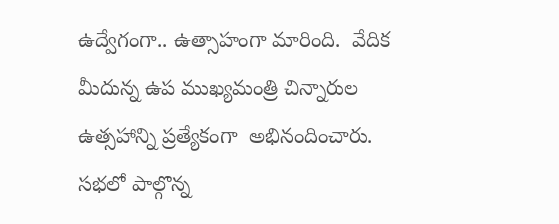ఉద్వేగంగా.. ఉత్సాహంగా మారింది.  వేదిక మీదున్న ఉప ముఖ్యమంత్రి చిన్నారుల ఉత్సహాన్ని ప్రత్యేకంగా  అభినందించారు.  సభలో పాల్గొన్న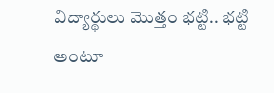విద్యార్థులు మొత్తం భట్టి.. భట్టి అంటూ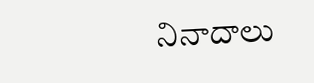నినాదాలు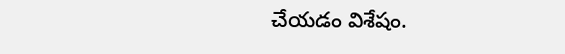చేయడం విశేషం.